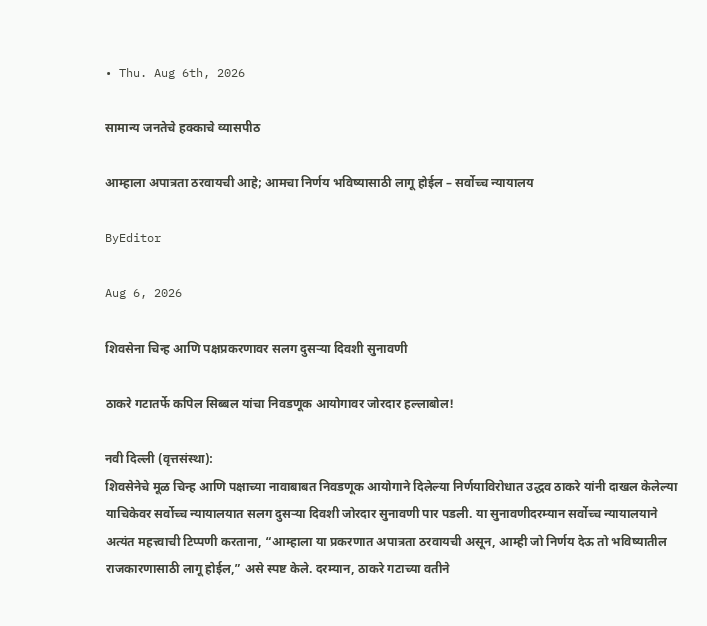• Thu. Aug 6th, 2026

सामान्य जनतेचे हक्काचे व्यासपीठ

आम्हाला अपात्रता ठरवायची आहे; आमचा निर्णय भविष्यासाठी लागू होईल – सर्वोच्च न्यायालय

ByEditor

Aug 6, 2026

शिवसेना चिन्ह आणि पक्षप्रकरणावर सलग दुसऱ्या दिवशी सुनावणी

ठाकरे गटातर्फे कपिल सिब्बल यांचा निवडणूक आयोगावर जोरदार हल्लाबोल!

नवी दिल्ली (वृत्तसंस्था):
शिवसेनेचे मूळ चिन्ह आणि पक्षाच्या नावाबाबत निवडणूक आयोगाने दिलेल्या निर्णयाविरोधात उद्धव ठाकरे यांनी दाखल केलेल्या याचिकेवर सर्वोच्च न्यायालयात सलग दुसऱ्या दिवशी जोरदार सुनावणी पार पडली. या सुनावणीदरम्यान सर्वोच्च न्यायालयाने अत्यंत महत्त्वाची टिप्पणी करताना, “आम्हाला या प्रकरणात अपात्रता ठरवायची असून, आम्ही जो निर्णय देऊ तो भविष्यातील राजकारणासाठी लागू होईल,” असे स्पष्ट केले. दरम्यान, ठाकरे गटाच्या वतीने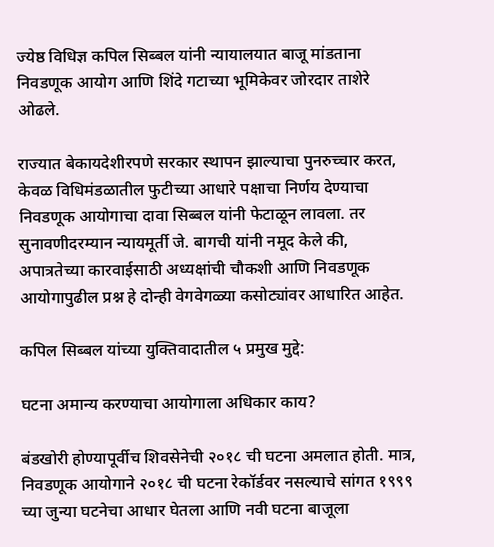ज्येष्ठ विधिज्ञ कपिल सिब्बल यांनी न्यायालयात बाजू मांडताना निवडणूक आयोग आणि शिंदे गटाच्या भूमिकेवर जोरदार ताशेरे ओढले.

राज्यात बेकायदेशीरपणे सरकार स्थापन झाल्याचा पुनरुच्चार करत, केवळ विधिमंडळातील फुटीच्या आधारे पक्षाचा निर्णय देण्याचा निवडणूक आयोगाचा दावा सिब्बल यांनी फेटाळून लावला. तर सुनावणीदरम्यान न्यायमूर्ती जे. बागची यांनी नमूद केले की, अपात्रतेच्या कारवाईसाठी अध्यक्षांची चौकशी आणि निवडणूक आयोगापुढील प्रश्न हे दोन्ही वेगवेगळ्या कसोट्यांवर आधारित आहेत.

कपिल सिब्बल यांच्या युक्तिवादातील ५ प्रमुख मुद्दे:

घटना अमान्य करण्याचा आयोगाला अधिकार काय?

बंडखोरी होण्यापूर्वीच शिवसेनेची २०१८ ची घटना अमलात होती. मात्र, निवडणूक आयोगाने २०१८ ची घटना रेकॉर्डवर नसल्याचे सांगत १९९९ च्या जुन्या घटनेचा आधार घेतला आणि नवी घटना बाजूला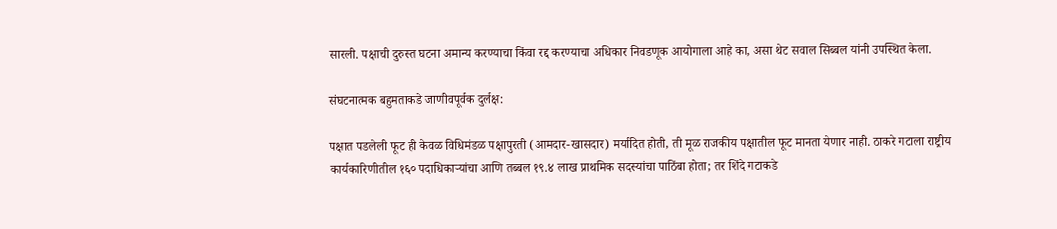सारली. पक्षाची दुरुस्त घटना अमान्य करण्याचा किंवा रद्द करण्याचा अधिकार निवडणूक आयोगाला आहे का, असा थेट सवाल सिब्बल यांनी उपस्थित केला.

संघटनात्मक बहुमताकडे जाणीवपूर्वक दुर्लक्ष:

पक्षात पडलेली फूट ही केवळ विधिमंडळ पक्षापुरती (आमदार-खासदार) मर्यादित होती, ती मूळ राजकीय पक्षातील फूट मानता येणार नाही. ठाकरे गटाला राष्ट्रीय कार्यकारिणीतील १६० पदाधिकाऱ्यांचा आणि तब्बल १९.४ लाख प्राथमिक सदस्यांचा पाठिंबा होता; तर शिंदे गटाकडे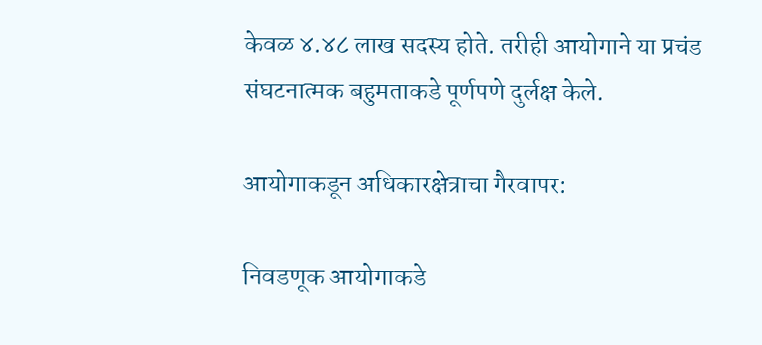केवळ ४.४८ लाख सदस्य होते. तरीही आयोगाने या प्रचंड संघटनात्मक बहुमताकडे पूर्णपणे दुर्लक्ष केले.

आयोगाकडून अधिकारक्षेत्राचा गैरवापर:

निवडणूक आयोगाकडे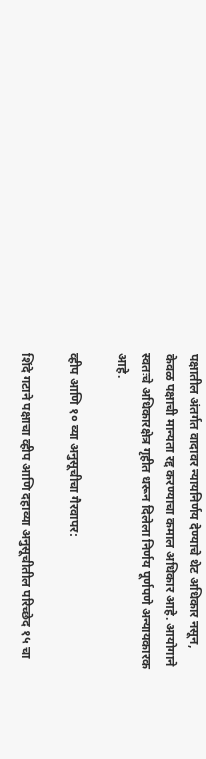पक्षातील अंतर्गत वादावर न्यायनिर्णय देण्याचे थेट अधिकार नसून, केवळ पक्षाची मान्यता रद्द करण्याचा कमाल अधिकार आहे. आयोगाने स्वतःचे अधिकारक्षेत्र गृहीत धरून दिलेला निर्णय पूर्णपणे अन्यायकारक आहे.

व्हीप आणि १० व्या अनुसूचीचा गैरवापर:

शिंदे गटाने पक्षाचा व्हीप आणि दहाव्या अनुसूचीतील परिच्छेद १५ चा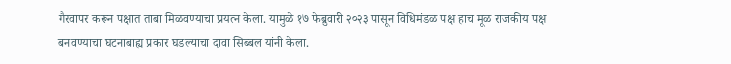गैरवापर करून पक्षात ताबा मिळवण्याचा प्रयत्न केला. यामुळे १७ फेब्रुवारी २०२३ पासून विधिमंडळ पक्ष हाच मूळ राजकीय पक्ष बनवण्याचा घटनाबाह्य प्रकार घडल्याचा दावा सिब्बल यांनी केला.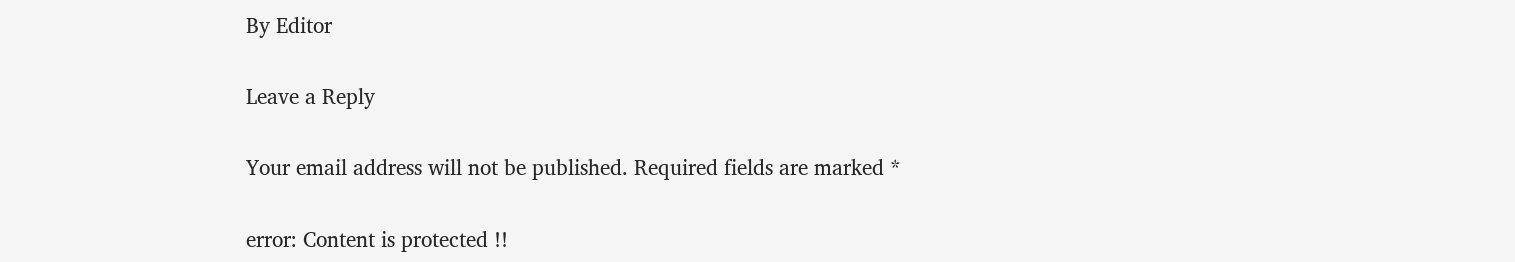By Editor

Leave a Reply

Your email address will not be published. Required fields are marked *

error: Content is protected !!